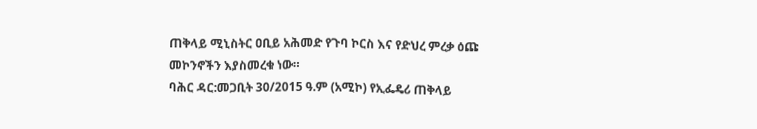ጠቅላይ ሚኒስትር ዐቢይ አሕመድ የጉባ ኮርስ እና የድህረ ምረቃ ዕጩ መኮንኖችን እያስመረቁ ነው።
ባሕር ዳር:መጋቢት 30/2015 ዓ.ም (አሚኮ) የኢፌዴሪ ጠቅላይ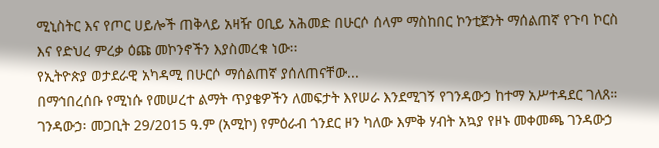ሚኒስትር እና የጦር ሀይሎች ጠቅላይ አዛዥ ዐቢይ አሕመድ በሁርሶ ሰላም ማስከበር ኮንቲጀንት ማሰልጠኛ የጉባ ኮርስ እና የድህረ ምረቃ ዕጩ መኮንኖችን እያስመረቁ ነው፡፡
የኢትዮጵያ ወታደራዊ አካዳሚ በሁርሶ ማሰልጠኛ ያሰለጠናቸው...
በማኅበረሰቡ የሚነሱ የመሠረተ ልማት ጥያቄዎችን ለመፍታት እየሠራ እንደሚገኝ የገንዳውኃ ከተማ አሥተዳደር ገለጸ።
ገንዳውኃ፡ መጋቢት 29/2015 ዓ.ም (አሚኮ) የምዕራብ ጎንደር ዞን ካለው እምቅ ሃብት አኳያ የዞኑ መቀመጫ ገንዳውኃ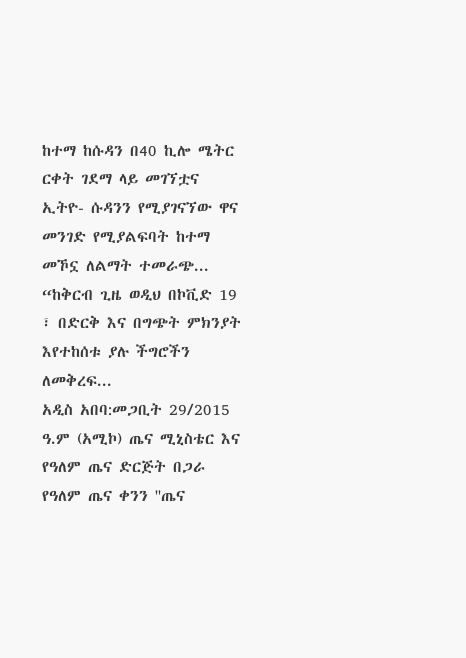ከተማ ከሱዳን በ40 ኪሎ ሜትር ርቀት ገደማ ላይ መገኘቷና ኢትዮ- ሱዳንን የሚያገናኘው ዋና መንገድ የሚያልፍባት ከተማ መኾኗ ለልማት ተመራጭ...
“ከቅርብ ጊዜ ወዲህ በኮቪድ 19 ፣ በድርቅ እና በግጭት ምክንያት እየተከሰቱ ያሉ ችግሮችን ለመቅረፍ...
አዲስ አበባ:መጋቢት 29/2015 ዓ.ም (አሚኮ) ጤና ሚኒስቴር እና የዓለም ጤና ድርጅት በጋራ የዓለም ጤና ቀንን ''ጤና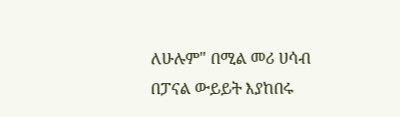ለሁሉም" በሚል መሪ ሀሳብ በፓናል ውይይት እያከበሩ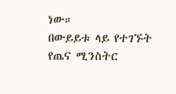ነው።
በውይይቱ ላይ የተገኙት የጤና ሚንስትር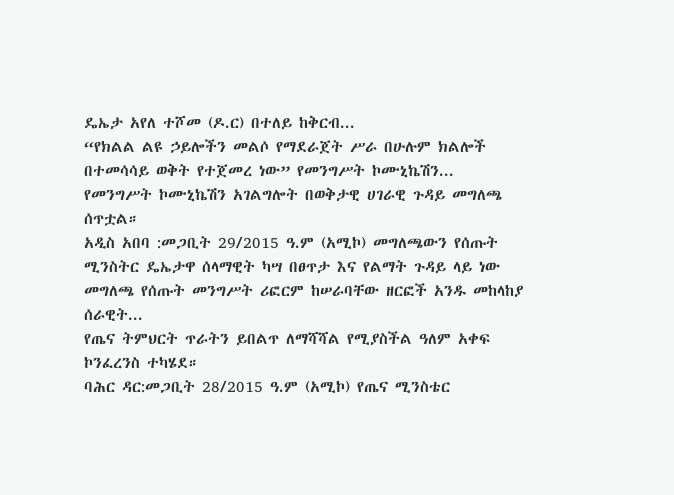ዴኤታ አየለ ተሾመ (ዶ.ር) በተለይ ከቅርብ...
“የክልል ልዩ ኃይሎችን መልሶ የማደራጀት ሥራ በሁሉም ክልሎች በተመሳሳይ ወቅት የተጀመረ ነው” የመንግሥት ኮሙኒኬሽን...
የመንግሥት ኮሙኒኬሽን አገልግሎት በወቅታዊ ሀገራዊ ጉዳይ መግለጫ ሰጥቷል።
አዲስ አበባ :መጋቢት 29/2015 ዓ.ም (አሚኮ) መግለጫውን የሰጡት ሚንስትር ዴኤታዋ ሰላማዊት ካሣ በፀጥታ እና የልማት ጉዳይ ላይ ነው መግለጫ የሰጡት መንግሥት ሪፎርም ከሠራባቸው ዘርፎች አንዱ መከላከያ ሰራዊት...
የጤና ትምህርት ጥራትን ይበልጥ ለማሻሻል የሚያስችል ዓለም አቀፍ ኮንፈረንስ ተካሄደ።
ባሕር ዳር:መጋቢት 28/2015 ዓ.ም (አሚኮ) የጤና ሚንስቴር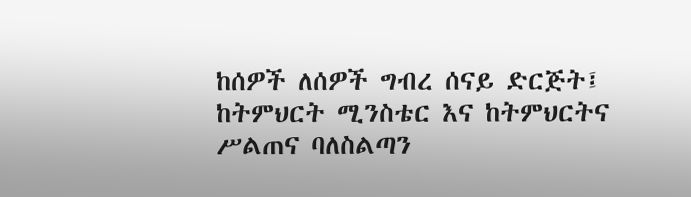ከሰዎች ለሰዎች ግብረ ሰናይ ድርጅት፤ ከትምህርት ሚንስቴር እና ከትምህርትና ሥልጠና ባለስልጣን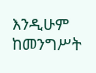እንዲሁም ከመንግሥት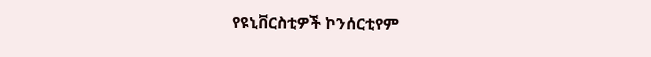የዩኒቨርስቲዎች ኮንሰርቲየም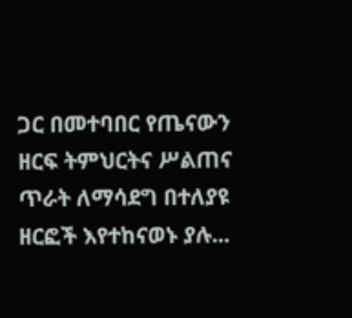ጋር በመተባበር የጤናውን ዘርፍ ትምህርትና ሥልጠና ጥራት ለማሳደግ በተለያዩ ዘርፎች እየተከናወኑ ያሉ...